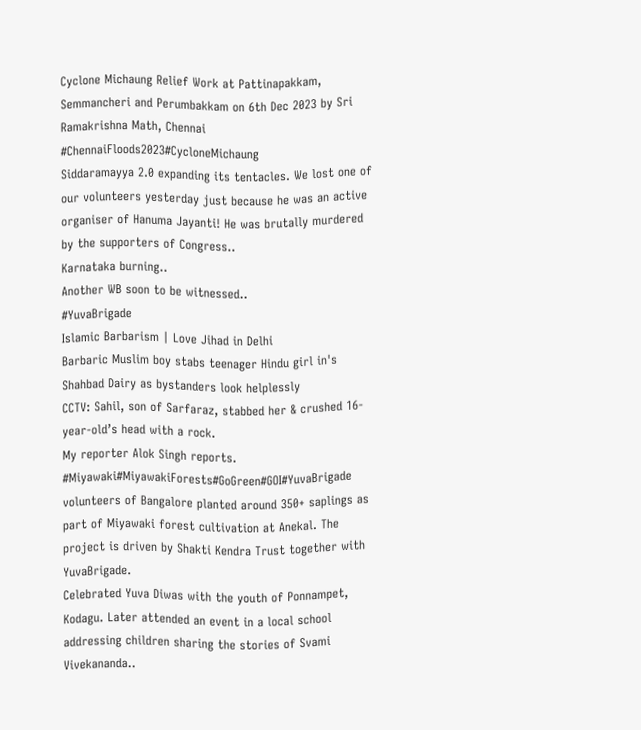Cyclone Michaung Relief Work at Pattinapakkam, Semmancheri and Perumbakkam on 6th Dec 2023 by Sri Ramakrishna Math, Chennai
#ChennaiFloods2023#CycloneMichaung
Siddaramayya 2.0 expanding its tentacles. We lost one of our volunteers yesterday just because he was an active organiser of Hanuma Jayanti! He was brutally murdered by the supporters of Congress..
Karnataka burning..
Another WB soon to be witnessed..
#YuvaBrigade
Islamic Barbarism | Love Jihad in Delhi
Barbaric Muslim boy stabs teenager Hindu girl in's Shahbad Dairy as bystanders look helplessly
CCTV: Sahil, son of Sarfaraz, stabbed her & crushed 16-year-old’s head with a rock.
My reporter Alok Singh reports.
#Miyawaki#MiyawakiForests#GoGreen#GOI#YuvaBrigade volunteers of Bangalore planted around 350+ saplings as part of Miyawaki forest cultivation at Anekal. The project is driven by Shakti Kendra Trust together with YuvaBrigade.
Celebrated Yuva Diwas with the youth of Ponnampet, Kodagu. Later attended an event in a local school addressing children sharing the stories of Svami Vivekananda..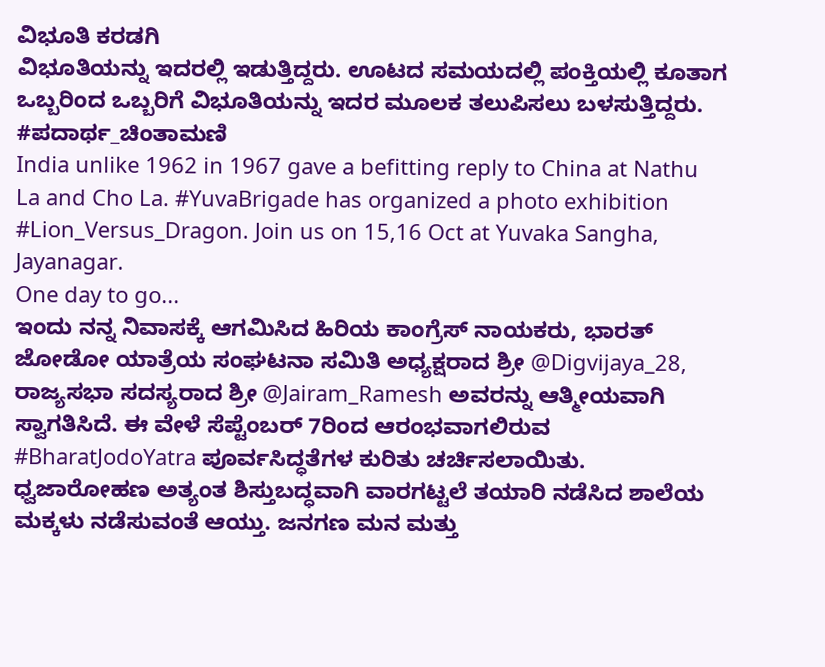ವಿಭೂತಿ ಕರಡಗಿ
ವಿಭೂತಿಯನ್ನು ಇದರಲ್ಲಿ ಇಡುತ್ತಿದ್ದರು. ಊಟದ ಸಮಯದಲ್ಲಿ ಪಂಕ್ತಿಯಲ್ಲಿ ಕೂತಾಗ ಒಬ್ಬರಿಂದ ಒಬ್ಬರಿಗೆ ವಿಭೂತಿಯನ್ನು ಇದರ ಮೂಲಕ ತಲುಪಿಸಲು ಬಳಸುತ್ತಿದ್ದರು.
#ಪದಾರ್ಥ_ಚಿಂತಾಮಣಿ
India unlike 1962 in 1967 gave a befitting reply to China at Nathu La and Cho La. #YuvaBrigade has organized a photo exhibition #Lion_Versus_Dragon. Join us on 15,16 Oct at Yuvaka Sangha, Jayanagar.
One day to go...
ಇಂದು ನನ್ನ ನಿವಾಸಕ್ಕೆ ಆಗಮಿಸಿದ ಹಿರಿಯ ಕಾಂಗ್ರೆಸ್ ನಾಯಕರು, ಭಾರತ್ ಜೋಡೋ ಯಾತ್ರೆಯ ಸಂಘಟನಾ ಸಮಿತಿ ಅಧ್ಯಕ್ಷರಾದ ಶ್ರೀ @Digvijaya_28, ರಾಜ್ಯಸಭಾ ಸದಸ್ಯರಾದ ಶ್ರೀ @Jairam_Ramesh ಅವರನ್ನು ಆತ್ಮೀಯವಾಗಿ ಸ್ವಾಗತಿಸಿದೆ. ಈ ವೇಳೆ ಸೆಪ್ಟೆಂಬರ್ 7ರಿಂದ ಆರಂಭವಾಗಲಿರುವ #BharatJodoYatra ಪೂರ್ವಸಿದ್ಧತೆಗಳ ಕುರಿತು ಚರ್ಚಿಸಲಾಯಿತು.
ಧ್ವಜಾರೋಹಣ ಅತ್ಯಂತ ಶಿಸ್ತುಬದ್ಧವಾಗಿ ವಾರಗಟ್ಟಲೆ ತಯಾರಿ ನಡೆಸಿದ ಶಾಲೆಯ ಮಕ್ಕಳು ನಡೆಸುವಂತೆ ಆಯ್ತು. ಜನಗಣ ಮನ ಮತ್ತು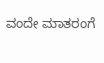ವಂದೇ ಮಾತರಂಗೆ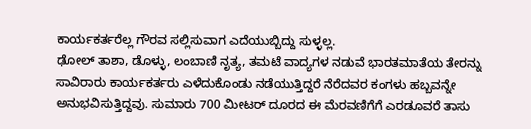ಕಾರ್ಯಕರ್ತರೆಲ್ಲ ಗೌರವ ಸಲ್ಲಿಸುವಾಗ ಎದೆಯುಬ್ಬಿದ್ದು ಸುಳ್ಳಲ್ಲ.
ಢೋಲ್ ತಾಶಾ, ಡೊಳ್ಳು, ಲಂಬಾಣಿ ನೃತ್ಯ, ತಮಟೆ ವಾದ್ಯಗಳ ನಡುವೆ ಭಾರತಮಾತೆಯ ತೇರನ್ನು ಸಾವಿರಾರು ಕಾರ್ಯಕರ್ತರು ಎಳೆದುಕೊಂಡು ನಡೆಯುತ್ತಿದ್ದರೆ ನೆರೆದವರ ಕಂಗಳು ಹಬ್ಬವನ್ನೇ ಅನುಭವಿಸುತ್ತಿದ್ದವು. ಸುಮಾರು 700 ಮೀಟರ್ ದೂರದ ಈ ಮೆರವಣಿಗೆಗೆ ಎರಡೂವರೆ ತಾಸು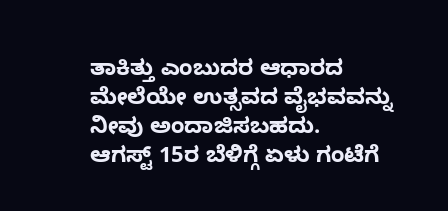ತಾಕಿತ್ತು ಎಂಬುದರ ಆಧಾರದ ಮೇಲೆಯೇ ಉತ್ಸವದ ವೈಭವವನ್ನು ನೀವು ಅಂದಾಜಿಸಬಹದು.
ಆಗಸ್ಟ್ 15ರ ಬೆಳಿಗ್ಗೆ ಏಳು ಗಂಟೆಗೆ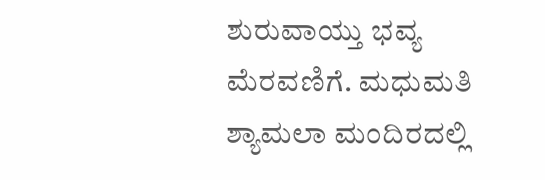ಶುರುವಾಯ್ತು ಭವ್ಯ ಮೆರವಣಿಗೆ. ಮಧುಮತಿ ಶ್ಯಾಮಲಾ ಮಂದಿರದಲ್ಲಿ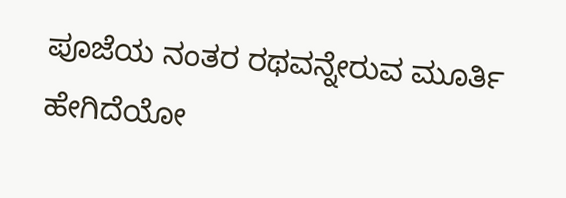ಪೂಜೆಯ ನಂತರ ರಥವನ್ನೇರುವ ಮೂರ್ತಿ ಹೇಗಿದೆಯೋ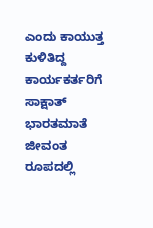ಎಂದು ಕಾಯುತ್ತ ಕುಳಿತಿದ್ದ ಕಾರ್ಯಕರ್ತರಿಗೆ ಸಾಕ್ಷಾತ್ ಭಾರತಮಾತೆ ಜೀವಂತ ರೂಪದಲ್ಲಿ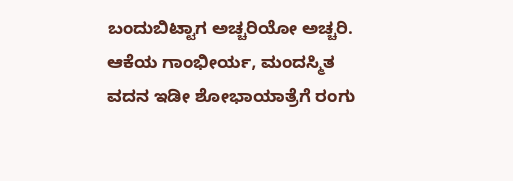ಬಂದುಬಿಟ್ಟಾಗ ಅಚ್ಚರಿಯೋ ಅಚ್ಚರಿ. ಆಕೆಯ ಗಾಂಭೀರ್ಯ, ಮಂದಸ್ಮಿತ ವದನ ಇಡೀ ಶೋಭಾಯಾತ್ರೆಗೆ ರಂಗು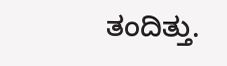ತಂದಿತ್ತು.